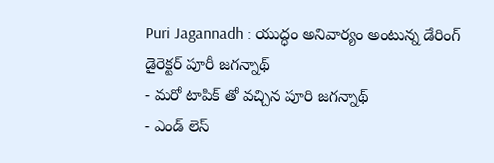Puri Jagannadh : యుద్ధం అనివార్యం అంటున్న డేరింగ్ డైరెక్టర్ పూరీ జగన్నాథ్
- మరో టాపిక్ తో వచ్చిన పూరి జగన్నాథ్
- ఎండ్ లెస్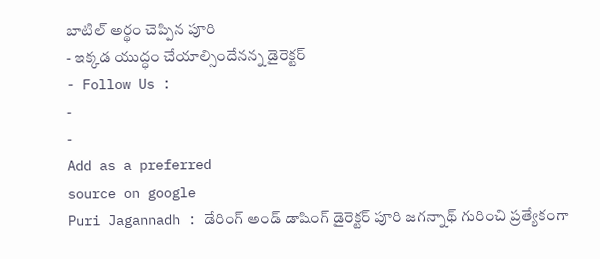బాటిల్ అర్థం చెప్పిన పూరి
- ఇక్కడ యుద్ధం చేయాల్సిందేనన్న డైరెక్టర్
- Follow Us :
-
-
Add as a preferred
source on google
Puri Jagannadh : డేరింగ్ అండ్ డాషింగ్ డైరెక్టర్ పూరి జగన్నాథ్ గురించి ప్రత్యేకంగా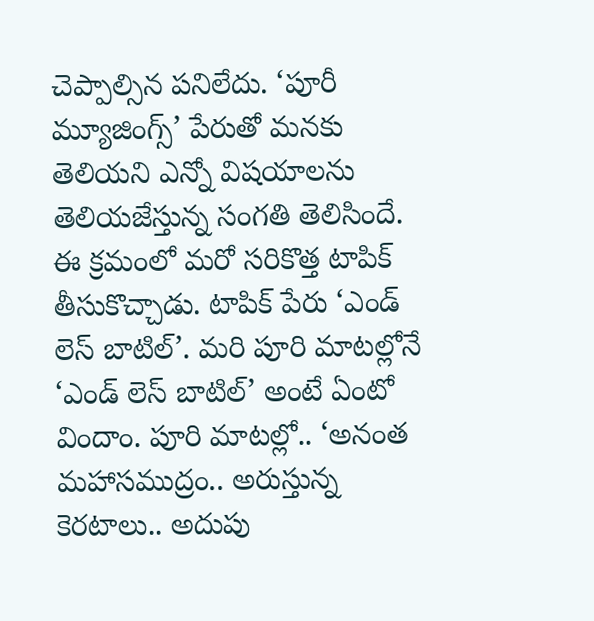చెప్పాల్సిన పనిలేదు. ‘పూరీ మ్యూజింగ్స్’ పేరుతో మనకు తెలియని ఎన్నో విషయాలను తెలియజేస్తున్న సంగతి తెలిసిందే. ఈ క్రమంలో మరో సరికొత్త టాపిక్ తీసుకొచ్చాడు. టాపిక్ పేరు ‘ఎండ్ లెస్ బాటిల్’. మరి పూరి మాటల్లోనే ‘ఎండ్ లెస్ బాటిల్’ అంటే ఏంటో విందాం. పూరి మాటల్లో.. ‘అనంత మహాసముద్రం.. అరుస్తున్న కెరటాలు.. అదుపు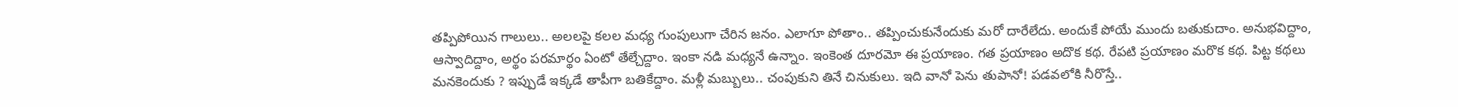తప్పిపోయిన గాలులు.. అలలపై కలల మధ్య గుంపులుగా చేరిన జనం. ఎలాగూ పోతాం.. తప్పించుకునేందుకు మరో దారేలేదు. అందుకే పోయే ముందు బతుకుదాం. అనుభవిద్దాం, ఆస్వాదిద్దాం, అర్థం పరమార్థం ఏంటో తేల్చేద్దాం. ఇంకా నడి మధ్యనే ఉన్నాం. ఇంకెంత దూరమో ఈ ప్రయాణం. గత ప్రయాణం అదొక కథ. రేపటి ప్రయాణం మరొక కథ. పిట్ట కథలు మనకెందుకు ? ఇప్పుడే ఇక్కడే తాపీగా బతికేద్దాం. మళ్లీ మబ్బులు.. చంపుకుని తినే చినుకులు. ఇది వానో పెను తుపానో! పడవలోకి నీరొస్తే..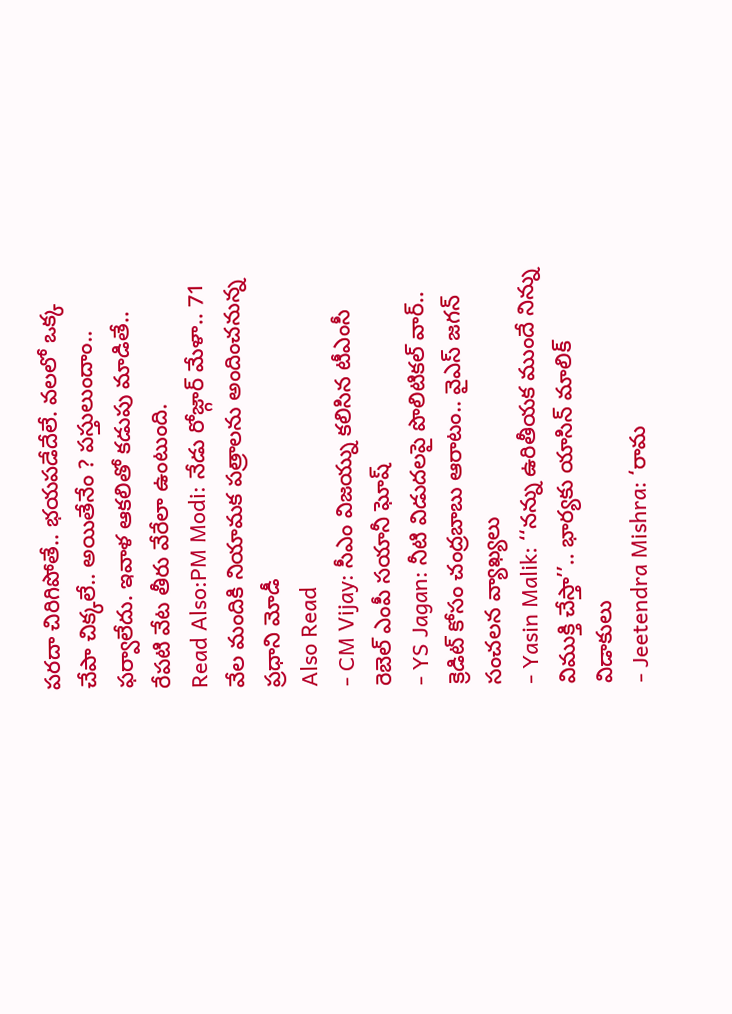పరదా చిరిగిపోతే.. భయపడేదేలే. వలలో ఒక్క చేపా చిక్కలే.. అయితేనేం ? పస్తులుందాం.. ఫర్వాలేదు. ఇవాళ ఆకలితో కడుపు మాడితే.. రేపటి వేట తీరు వేరేలా ఉంటుంది.
Read Also:PM Modi: నేడు రోజ్గార్ మేళా.. 71 వేల మందికి నియామక పత్రాలను అందించనున్న ప్రధాని మోడీ
Also Read
- CM Vijay: సీఎం విజయ్ను కలిసిన టీఎంసీ రెబెల్ ఎంపీ సయానీ ఘోష్
- YS Jagan: నీటి విడుదలపై పొలిటికల్ వార్.. క్రెడిట్ కోసం చంద్రబాబు ఆరాటం.. వైఎస్ జగన్ సంచలన వ్యాఖ్యలు
- Yasin Malik: ‘‘నన్ను ఉరితీయక ముందే నిన్ను విముక్తి చేస్తా’’.. భార్యకు యాసిన్ మాలిక్ విడాకులు
- Jeetendra Mishra: ‘రామ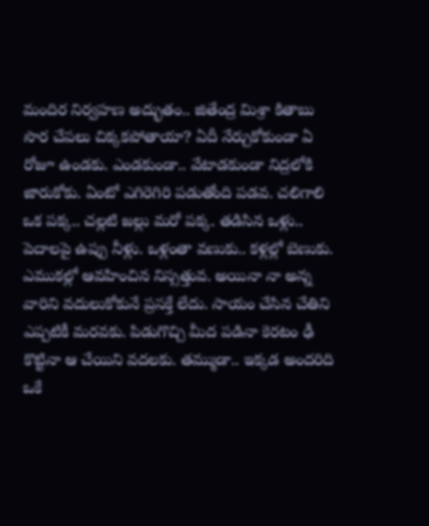మందిర నిర్వహణ అద్భుతం.. జితేంద్ర మిశ్రా కితాబు
సొర చేపలు చిక్కకపోతాయా? ఏదీ నేర్చుకోకుండా ఏ రోజూ ఉండకు. ఎండకుండా.. వేటాడకుండా నిద్రలోకి జారుకోకు. ఏంటో ఎగిరెగిరి పడుతోంది పడవ. చలిగాలి ఒక పక్క.. చల్లటి జల్లు మరో పక్క. తడిసిన ఒళ్లు.. పెదాలపై ఉప్పు నీళ్లు. ఒళ్లంతా వణుకు.. కళ్లల్లో బెణుకు. ఎముకల్లో ఆవహించిన నిస్సత్తువ. అయినా నా అన్న వారిని వదులుకోకునే ప్రసక్తే లేదు. సాయం చేసిన చేతిని ఎప్పటికీ మరవకు. పిడుగొచ్చి మీద పడినా కెరటం ఢీ కొట్టినా ఆ చేయిని వదలకు. తమ్ముడా.. ఇక్కడ అందరిది ఒకే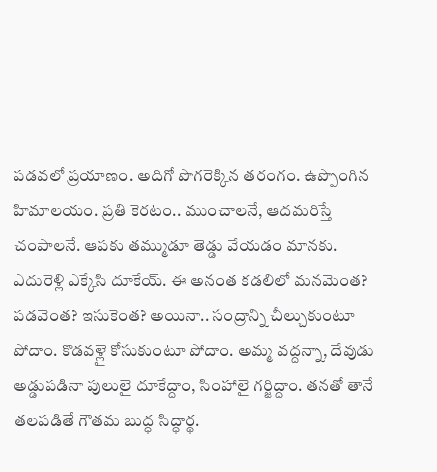పడవలో ప్రయాణం. అదిగో పొగరెక్కిన తరంగం. ఉప్పొంగిన హిమాలయం. ప్రతి కెరటం.. ముంచాలనే, ఆదమరిస్తే చంపాలనే. ఆపకు తమ్ముడూ తెడ్డు వేయడం మానకు. ఎదురెళ్లి ఎక్కేసి దూకేయ్. ఈ అనంత కడలిలో మనమెంత? పడవెంత? ఇసుకెంత? అయినా.. సంద్రాన్ని చీల్చుకుంటూ పోదాం. కొడవళ్లై కోసుకుంటూ పోదాం. అమ్మ వద్దన్నా, దేవుడు అడ్డుపడినా పులులై దూకేద్దాం, సింహాలై గర్జిద్దాం. తనతో తానే తలపడితే గౌతమ బుద్ధ సిద్ధార్థ.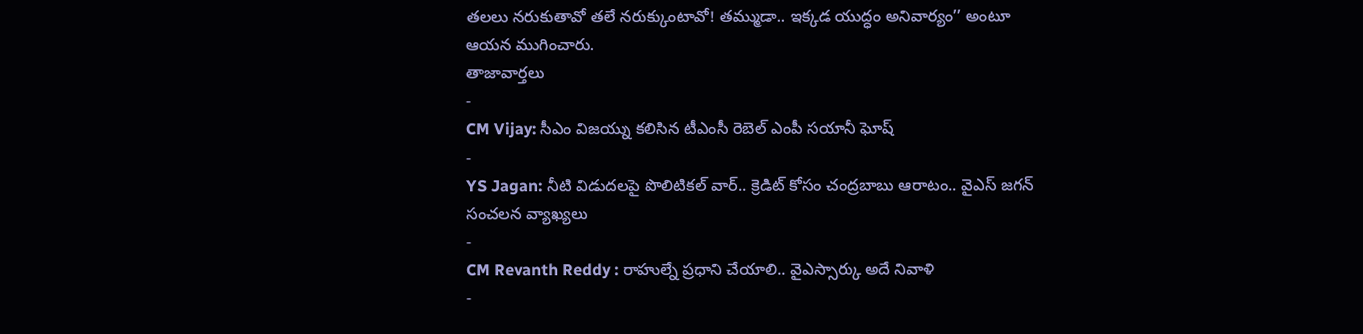తలలు నరుకుతావో తలే నరుక్కుంటావో! తమ్ముడా.. ఇక్కడ యుద్ధం అనివార్యం’’ అంటూ ఆయన ముగించారు.
తాజావార్తలు
-
CM Vijay: సీఎం విజయ్ను కలిసిన టీఎంసీ రెబెల్ ఎంపీ సయానీ ఘోష్
-
YS Jagan: నీటి విడుదలపై పొలిటికల్ వార్.. క్రెడిట్ కోసం చంద్రబాబు ఆరాటం.. వైఎస్ జగన్ సంచలన వ్యాఖ్యలు
-
CM Revanth Reddy : రాహుల్నే ప్రధాని చేయాలి.. వైఎస్సార్కు అదే నివాళి
-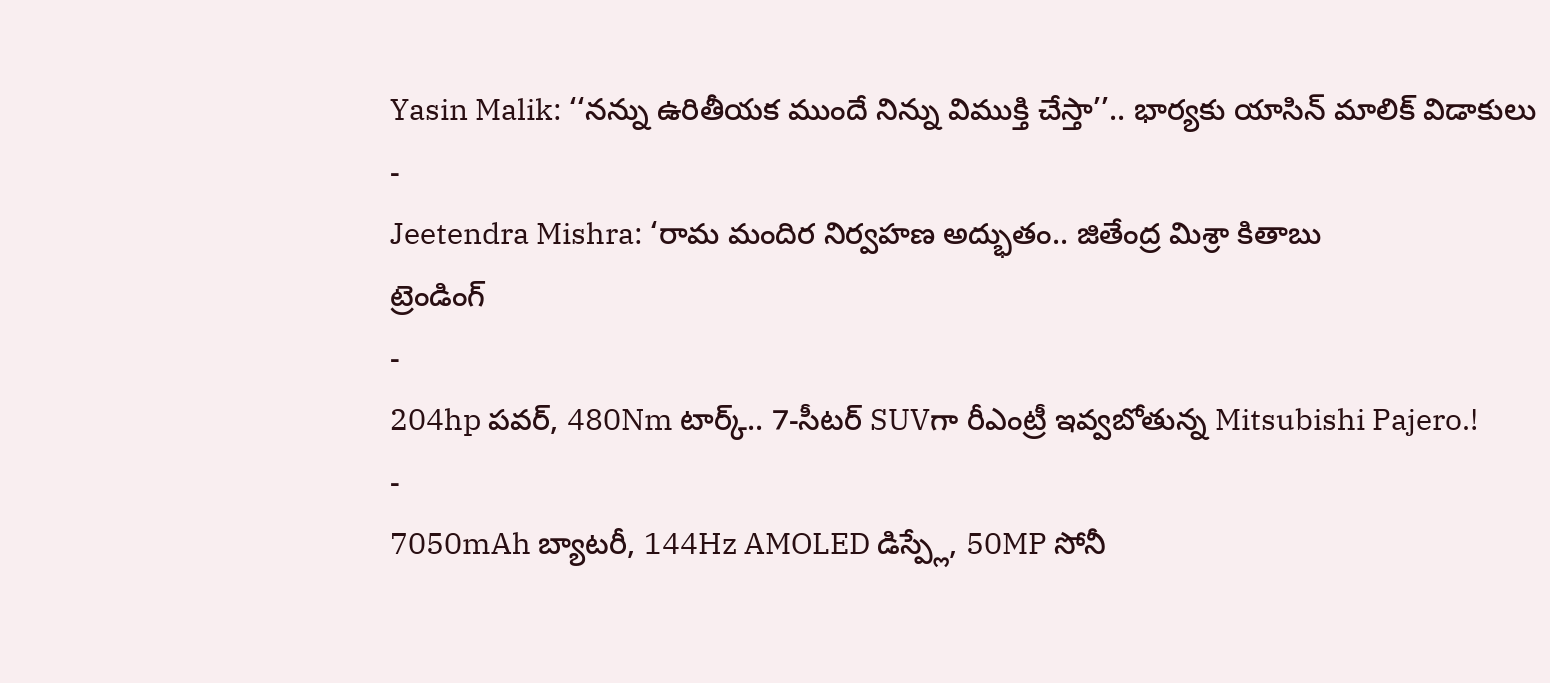Yasin Malik: ‘‘నన్ను ఉరితీయక ముందే నిన్ను విముక్తి చేస్తా’’.. భార్యకు యాసిన్ మాలిక్ విడాకులు
-
Jeetendra Mishra: ‘రామ మందిర నిర్వహణ అద్భుతం.. జితేంద్ర మిశ్రా కితాబు
ట్రెండింగ్
-
204hp పవర్, 480Nm టార్క్.. 7-సీటర్ SUVగా రీఎంట్రీ ఇవ్వబోతున్న Mitsubishi Pajero.!
-
7050mAh బ్యాటరీ, 144Hz AMOLED డిస్ప్లే, 50MP సోనీ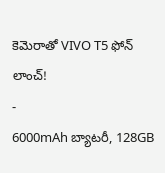కెమెరాతో VIVO T5 ఫోన్ లాంచ్!
-
6000mAh బ్యాటరీ, 128GB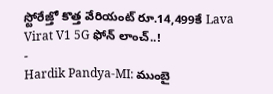స్టోరేజ్తో కొత్త వేరియంట్ రూ.14,499కే Lava Virat V1 5G ఫోన్ లాంచ్..!
-
Hardik Pandya-MI: ముంబై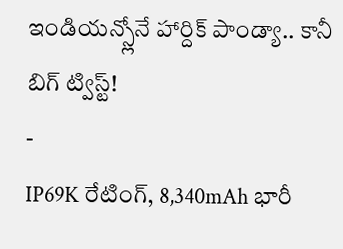ఇండియన్స్లోనే హార్దిక్ పాండ్యా.. కానీ బిగ్ ట్విస్ట్!
-
IP69K రేటింగ్, 8,340mAh భారీ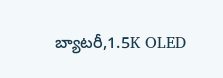బ్యాటరీ,1.5K OLED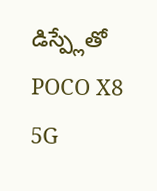డిస్ప్లేతో POCO X8 5G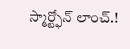స్మార్ట్ఫోన్ లాంచ్.!